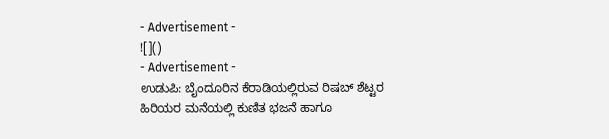- Advertisement -
![]()
- Advertisement -
ಉಡುಪಿ: ಬೈಂದೂರಿನ ಕೆರಾಡಿಯಲ್ಲಿರುವ ರಿಷಬ್ ಶೆಟ್ಟರ ಹಿರಿಯರ ಮನೆಯಲ್ಲಿ ಕುಣಿತ ಭಜನೆ ಹಾಗೂ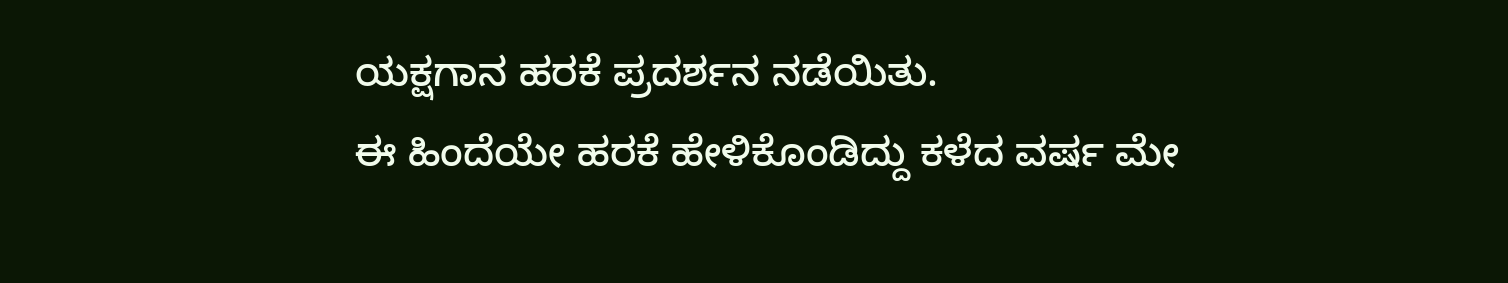ಯಕ್ಷಗಾನ ಹರಕೆ ಪ್ರದರ್ಶನ ನಡೆಯಿತು.
ಈ ಹಿಂದೆಯೇ ಹರಕೆ ಹೇಳಿಕೊಂಡಿದ್ದು ಕಳೆದ ವರ್ಷ ಮೇ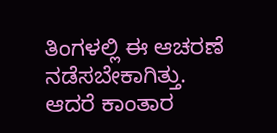ತಿಂಗಳಲ್ಲಿ ಈ ಆಚರಣೆ ನಡೆಸಬೇಕಾಗಿತ್ತು. ಆದರೆ ಕಾಂತಾರ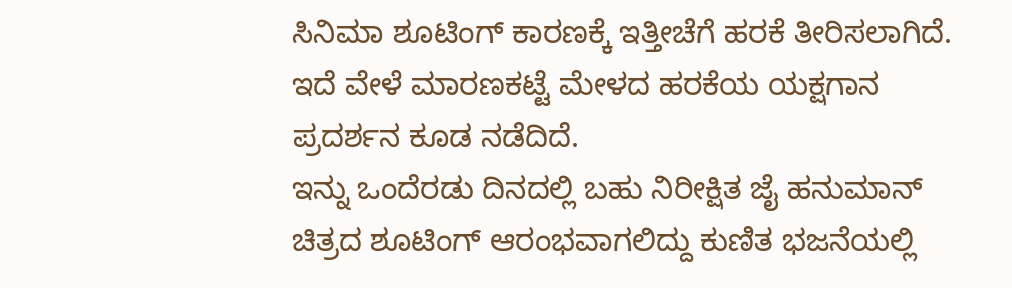ಸಿನಿಮಾ ಶೂಟಿಂಗ್ ಕಾರಣಕ್ಕೆ ಇತ್ತೀಚೆಗೆ ಹರಕೆ ತೀರಿಸಲಾಗಿದೆ. ಇದೆ ವೇಳೆ ಮಾರಣಕಟ್ಟೆ ಮೇಳದ ಹರಕೆಯ ಯಕ್ಷಗಾನ ಪ್ರದರ್ಶನ ಕೂಡ ನಡೆದಿದೆ.
ಇನ್ನು ಒಂದೆರಡು ದಿನದಲ್ಲಿ ಬಹು ನಿರೀಕ್ಷಿತ ಜೈ ಹನುಮಾನ್ ಚಿತ್ರದ ಶೂಟಿಂಗ್ ಆರಂಭವಾಗಲಿದ್ದು ಕುಣಿತ ಭಜನೆಯಲ್ಲಿ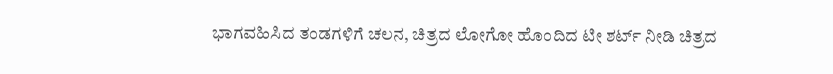ಭಾಗವಹಿಸಿದ ತಂಡಗಳಿಗೆ ಚಲನ, ಚಿತ್ರದ ಲೋಗೋ ಹೊಂದಿದ ಟೀ ಶರ್ಟ್ ನೀಡಿ ಚಿತ್ರದ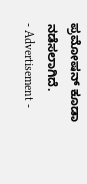ಪ್ರಮೋಷನ್ ಕೂಡಾ ನಡೆಸಲಾಗಿದೆ.
- Advertisement -